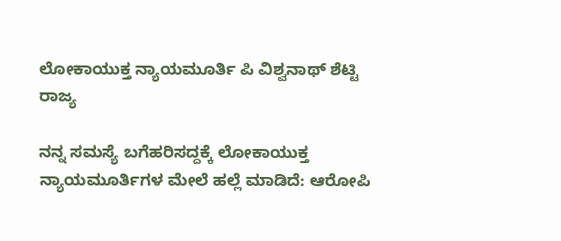ಲೋಕಾಯುಕ್ತ ನ್ಯಾಯಮೂರ್ತಿ ಪಿ ವಿಶ್ವನಾಥ್ ಶೆಟ್ಟಿ
ರಾಜ್ಯ

ನನ್ನ ಸಮಸ್ಯೆ ಬಗೆಹರಿಸದ್ದಕ್ಕೆ ಲೋಕಾಯುಕ್ತ ನ್ಯಾಯಮೂರ್ತಿಗಳ ಮೇಲೆ ಹಲ್ಲೆ ಮಾಡಿದೆ: ಆರೋಪಿ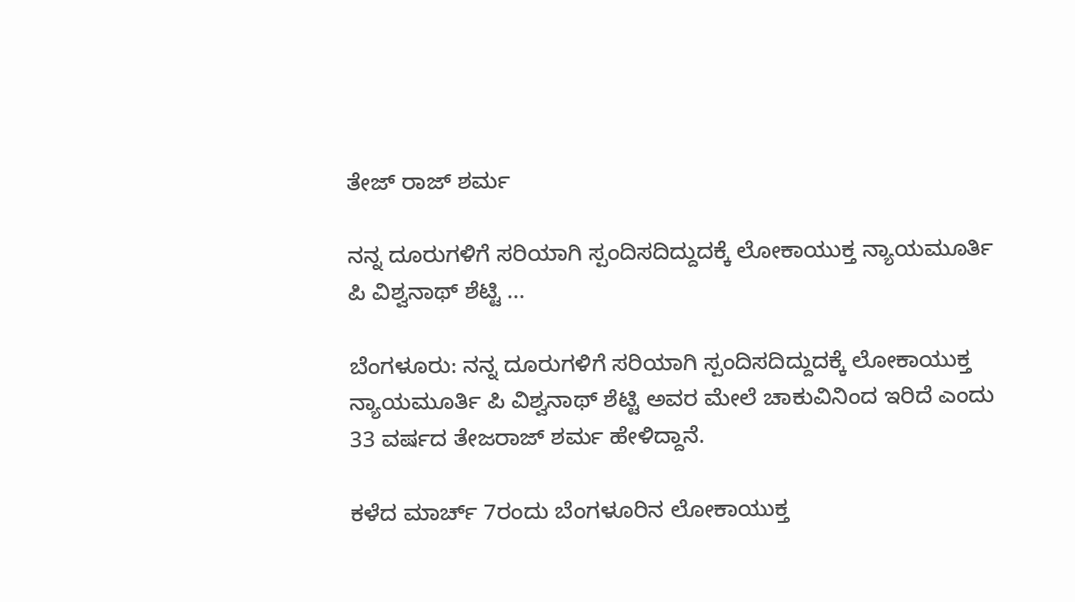ತೇಜ್ ರಾಜ್ ಶರ್ಮ

ನನ್ನ ದೂರುಗಳಿಗೆ ಸರಿಯಾಗಿ ಸ್ಪಂದಿಸದಿದ್ದುದಕ್ಕೆ ಲೋಕಾಯುಕ್ತ ನ್ಯಾಯಮೂರ್ತಿ ಪಿ ವಿಶ್ವನಾಥ್ ಶೆಟ್ಟಿ ...

ಬೆಂಗಳೂರು: ನನ್ನ ದೂರುಗಳಿಗೆ ಸರಿಯಾಗಿ ಸ್ಪಂದಿಸದಿದ್ದುದಕ್ಕೆ ಲೋಕಾಯುಕ್ತ ನ್ಯಾಯಮೂರ್ತಿ ಪಿ ವಿಶ್ವನಾಥ್ ಶೆಟ್ಟಿ ಅವರ ಮೇಲೆ ಚಾಕುವಿನಿಂದ ಇರಿದೆ ಎಂದು 33 ವರ್ಷದ ತೇಜರಾಜ್ ಶರ್ಮ ಹೇಳಿದ್ದಾನೆ.

ಕಳೆದ ಮಾರ್ಚ್ 7ರಂದು ಬೆಂಗಳೂರಿನ ಲೋಕಾಯುಕ್ತ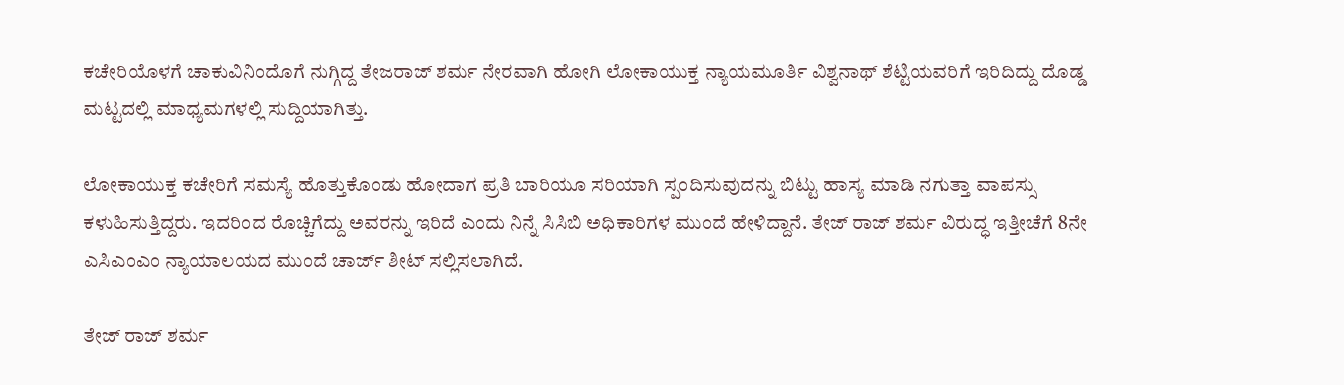ಕಚೇರಿಯೊಳಗೆ ಚಾಕುವಿನಿಂದೊಗೆ ನುಗ್ಗಿದ್ದ ತೇಜರಾಜ್ ಶರ್ಮ ನೇರವಾಗಿ ಹೋಗಿ ಲೋಕಾಯುಕ್ತ ನ್ಯಾಯಮೂರ್ತಿ ವಿಶ್ವನಾಥ್ ಶೆಟ್ಟಿಯವರಿಗೆ ಇರಿದಿದ್ದು ದೊಡ್ಡ ಮಟ್ಟದಲ್ಲಿ ಮಾಧ್ಯಮಗಳಲ್ಲಿ ಸುದ್ದಿಯಾಗಿತ್ತು.

ಲೋಕಾಯುಕ್ತ ಕಚೇರಿಗೆ ಸಮಸ್ಯೆ ಹೊತ್ತುಕೊಂಡು ಹೋದಾಗ ಪ್ರತಿ ಬಾರಿಯೂ ಸರಿಯಾಗಿ ಸ್ಪಂದಿಸುವುದನ್ನು ಬಿಟ್ಟು ಹಾಸ್ಯ ಮಾಡಿ ನಗುತ್ತಾ ವಾಪಸ್ಸು ಕಳುಹಿಸುತ್ತಿದ್ದರು. ಇದರಿಂದ ರೊಚ್ಚಿಗೆದ್ದು ಅವರನ್ನು ಇರಿದೆ ಎಂದು ನಿನ್ನೆ ಸಿಸಿಬಿ ಅಧಿಕಾರಿಗಳ ಮುಂದೆ ಹೇಳಿದ್ದಾನೆ. ತೇಜ್ ರಾಜ್ ಶರ್ಮ ವಿರುದ್ಧ ಇತ್ತೀಚೆಗೆ 8ನೇ ಎಸಿಎಂಎಂ ನ್ಯಾಯಾಲಯದ ಮುಂದೆ ಚಾರ್ಜ್ ಶೀಟ್ ಸಲ್ಲಿಸಲಾಗಿದೆ.

ತೇಜ್ ರಾಜ್ ಶರ್ಮ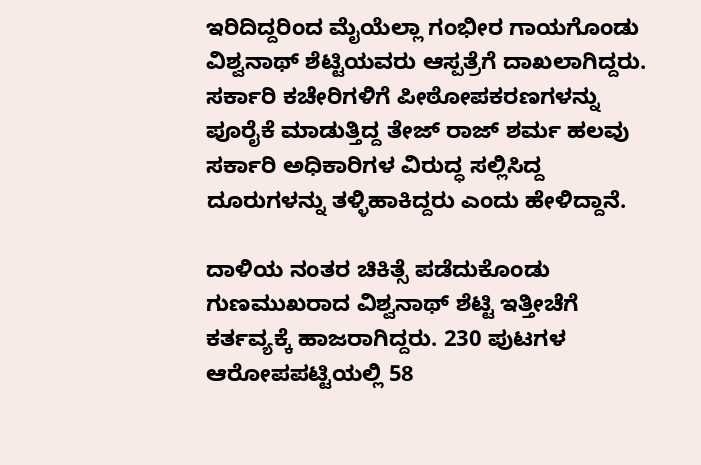ಇರಿದಿದ್ದರಿಂದ ಮೈಯೆಲ್ಲಾ ಗಂಭೀರ ಗಾಯಗೊಂಡು ವಿಶ್ವನಾಥ್ ಶೆಟ್ಟಿಯವರು ಆಸ್ಪತ್ರೆಗೆ ದಾಖಲಾಗಿದ್ದರು. ಸರ್ಕಾರಿ ಕಚೇರಿಗಳಿಗೆ ಪೀಠೋಪಕರಣಗಳನ್ನು ಪೂರೈಕೆ ಮಾಡುತ್ತಿದ್ದ ತೇಜ್ ರಾಜ್ ಶರ್ಮ ಹಲವು ಸರ್ಕಾರಿ ಅಧಿಕಾರಿಗಳ ವಿರುದ್ಧ ಸಲ್ಲಿಸಿದ್ದ ದೂರುಗಳನ್ನು ತಳ್ಳಿಹಾಕಿದ್ದರು ಎಂದು ಹೇಳಿದ್ದಾನೆ.

ದಾಳಿಯ ನಂತರ ಚಿಕಿತ್ಸೆ ಪಡೆದುಕೊಂಡು ಗುಣಮುಖರಾದ ವಿಶ್ವನಾಥ್ ಶೆಟ್ಟಿ ಇತ್ತೀಚೆಗೆ ಕರ್ತವ್ಯಕ್ಕೆ ಹಾಜರಾಗಿದ್ದರು. 230 ಪುಟಗಳ ಆರೋಪಪಟ್ಟಿಯಲ್ಲಿ 58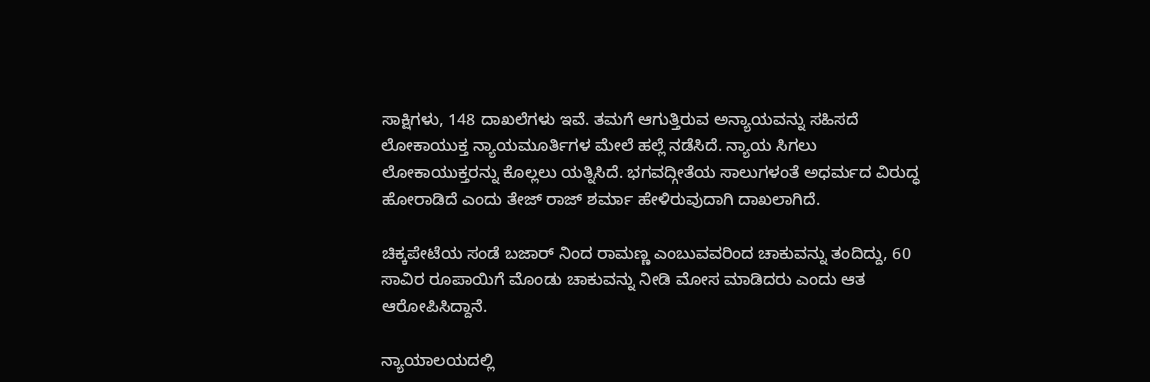ಸಾಕ್ಷಿಗಳು, 148 ದಾಖಲೆಗಳು ಇವೆ. ತಮಗೆ ಆಗುತ್ತಿರುವ ಅನ್ಯಾಯವನ್ನು ಸಹಿಸದೆ ಲೋಕಾಯುಕ್ತ ನ್ಯಾಯಮೂರ್ತಿಗಳ ಮೇಲೆ ಹಲ್ಲೆ ನಡೆಸಿದೆ. ನ್ಯಾಯ ಸಿಗಲು ಲೋಕಾಯುಕ್ತರನ್ನು ಕೊಲ್ಲಲು ಯತ್ನಿಸಿದೆ. ಭಗವದ್ಗೀತೆಯ ಸಾಲುಗಳಂತೆ ಅಧರ್ಮದ ವಿರುದ್ಧ ಹೋರಾಡಿದೆ ಎಂದು ತೇಜ್ ರಾಜ್ ಶರ್ಮಾ ಹೇಳಿರುವುದಾಗಿ ದಾಖಲಾಗಿದೆ.

ಚಿಕ್ಕಪೇಟೆಯ ಸಂಡೆ ಬಜಾರ್ ನಿಂದ ರಾಮಣ್ಣ ಎಂಬುವವರಿಂದ ಚಾಕುವನ್ನು ತಂದಿದ್ದು, 60 ಸಾವಿರ ರೂಪಾಯಿಗೆ ಮೊಂಡು ಚಾಕುವನ್ನು ನೀಡಿ ಮೋಸ ಮಾಡಿದರು ಎಂದು ಆತ ಆರೋಪಿಸಿದ್ದಾನೆ.

ನ್ಯಾಯಾಲಯದಲ್ಲಿ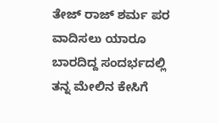ತೇಜ್ ರಾಜ್ ಶರ್ಮ ಪರ ವಾದಿಸಲು ಯಾರೂ ಬಾರದಿದ್ದ ಸಂದರ್ಭದಲ್ಲಿ ತನ್ನ ಮೇಲಿನ ಕೇಸಿಗೆ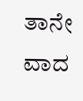ತಾನೇ ವಾದ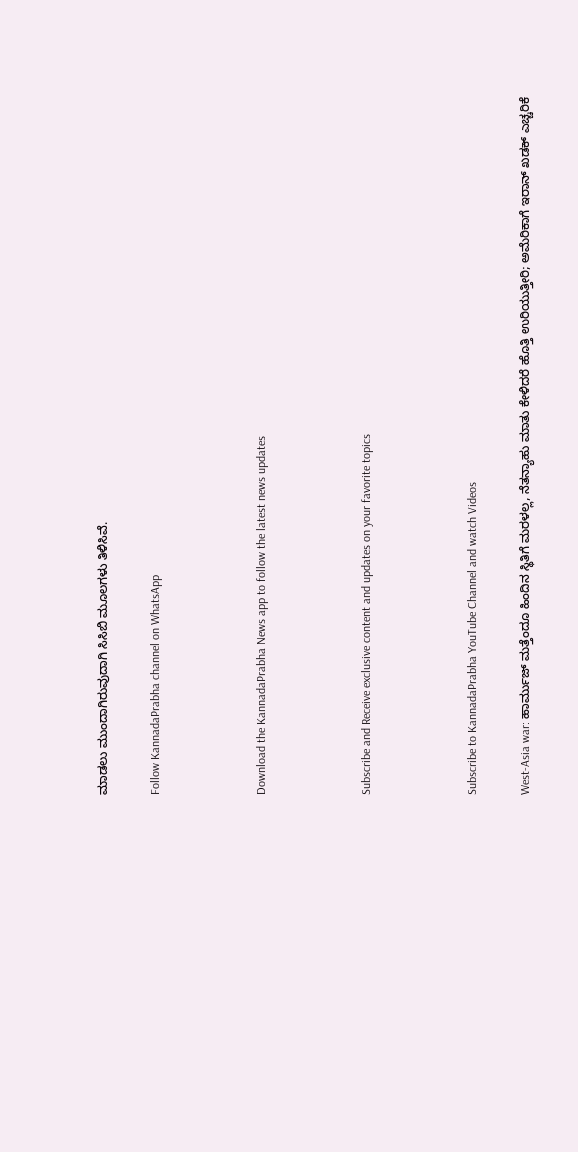ಮಾಡಲು ಮುಂದಾಗಿರುವುದಾಗಿ ಸಿಸಿಬಿ ಮೂಲಗಳು ತಿಳಿಸಿವೆ.

Follow KannadaPrabha channel on WhatsApp



Download the KannadaPrabha News app to follow the latest news updates



Subscribe and Receive exclusive content and updates on your favorite topics



Subscribe to KannadaPrabha YouTube Channel and watch Videos

West-Asia war: ಹಾರ್ಮುಜ್ ಮತ್ತೆಂದೂ ಹಿಂದಿನ ಸ್ಥಿತಿಗೆ ಮರಳಲ್ಲ, ನೆತನ್ಯಾಹು ಮಾತು ಕೇಳಿದರೆ ಹೊತ್ತಿ ಉರಿಯುತ್ತೀರಿ; ಅಮೆರಿಕಾಗೆ ಇರಾನ್ ಖಡಕ್ ಎಚ್ಚರಿಕೆ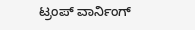ಟ್ರಂಪ್ ವಾರ್ನಿಂಗ್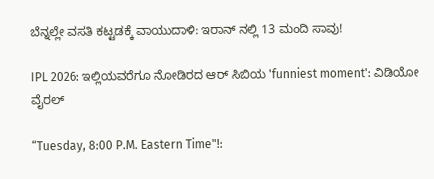ಬೆನ್ನಲ್ಲೇ ವಸತಿ ಕಟ್ಟಡಕ್ಕೆ ವಾಯುದಾಳಿ: ಇರಾನ್ ನಲ್ಲಿ 13 ಮಂದಿ ಸಾವು!

IPL 2026: ಇಲ್ಲಿಯವರೆಗೂ ನೋಡಿರದ ಆರ್ ಸಿಬಿಯ 'funniest moment': ವಿಡಿಯೋ ವೈರಲ್

“Tuesday, 8:00 P.M. Eastern Time"!: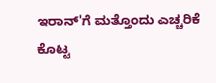ಇರಾನ್'ಗೆ ಮತ್ತೊಂದು ಎಚ್ಚರಿಕೆ ಕೊಟ್ಟ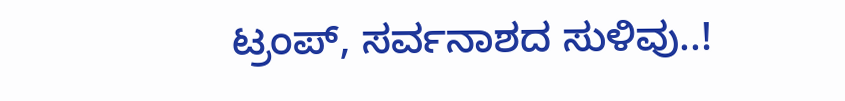ಟ್ರಂಪ್, ಸರ್ವನಾಶದ ಸುಳಿವು..!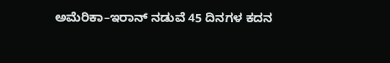ಅಮೆರಿಕಾ–ಇರಾನ್ ನಡುವೆ 45 ದಿನಗಳ ಕದನ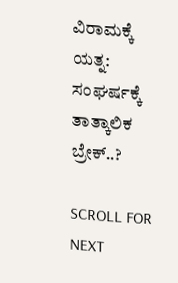ವಿರಾಮಕ್ಕೆ ಯತ್ನ: ಸಂಘರ್ಷಕ್ಕೆ ತಾತ್ಕಾಲಿಕ ಬ್ರೇಕ್..?

SCROLL FOR NEXT